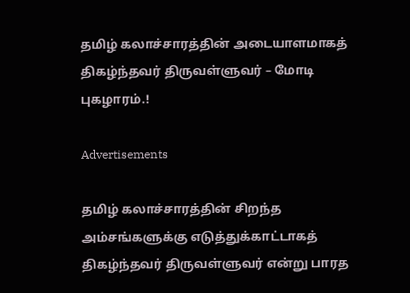தமிழ் கலாச்சாரத்தின் அடையாளமாகத் திகழ்ந்தவர் திருவள்ளுவர் – மோடி புகழாரம்.!

Advertisements

தமிழ் கலாச்சாரத்தின் சிறந்த அம்சங்களுக்கு எடுத்துக்காட்டாகத் திகழ்ந்தவர் திருவள்ளுவர் என்று பாரத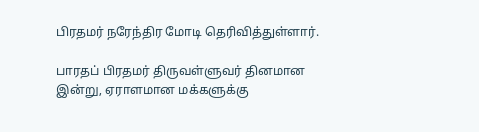பிரதமர் நரேந்திர மோடி தெரிவித்துள்ளார்.

பாரதப் பிரதமர் திருவள்ளுவர் தினமான இன்று, ஏராளமான மக்களுக்கு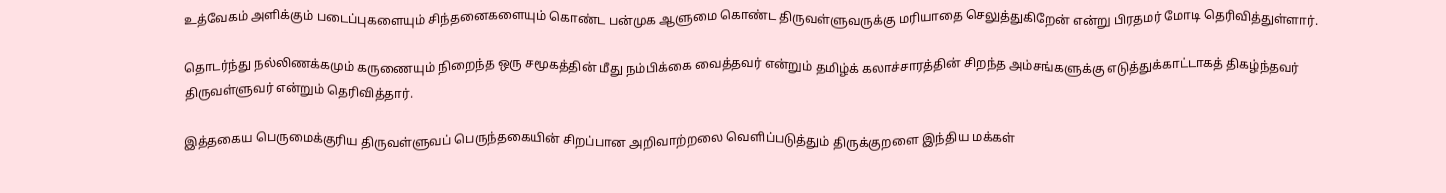உத்வேகம் அளிக்கும் படைப்புகளையும் சிந்தனைகளையும் கொண்ட பன்முக ஆளுமை கொண்ட திருவள்ளுவருக்கு மரியாதை செலுத்துகிறேன் என்று பிரதமர் மோடி தெரிவித்துள்ளார்.

தொடர்ந்து நல்லிணக்கமும் கருணையும் நிறைந்த ஒரு சமூகத்தின் மீது நம்பிக்கை வைத்தவர் என்றும் தமிழ்க் கலாச்சாரத்தின் சிறந்த அம்சங்களுக்கு எடுத்துக்காட்டாகத் திகழ்ந்தவர் திருவள்ளுவர் என்றும் தெரிவித்தார்.

இத்தகைய பெருமைக்குரிய திருவள்ளுவப் பெருந்தகையின் சிறப்பான அறிவாற்றலை வெளிப்படுத்தும் திருக்குறளை இந்திய மக்கள்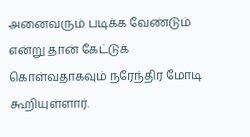அனைவரும் படிக்க வேண்டும் என்று தான் கேட்டுக் கொள்வதாகவும் நரேந்திர மோடி கூறியுள்ளார்.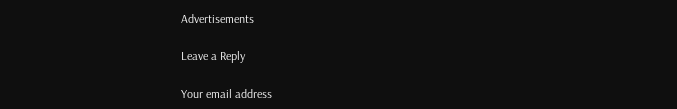Advertisements

Leave a Reply

Your email address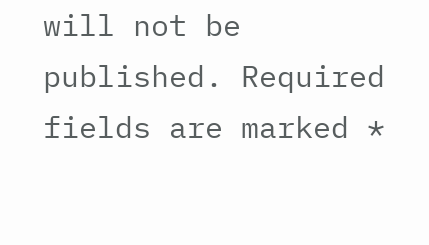will not be published. Required fields are marked *